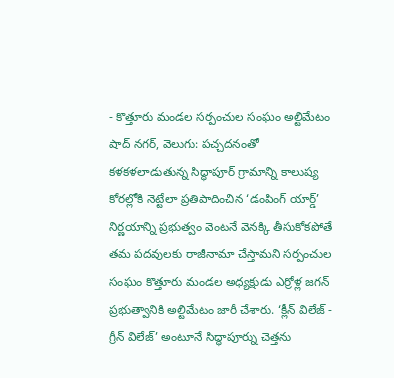- కొత్తూరు మండల సర్పంచుల సంఘం అల్టిమేటం
షాద్ నగర్, వెలుగు: పచ్చదనంతో కళకళలాడుతున్న సిద్ధాపూర్ గ్రామాన్ని కాలుష్య కోరల్లోకి నెట్టేలా ప్రతిపాదించిన ‘డంపింగ్ యార్డ్’ నిర్ణయాన్ని ప్రభుత్వం వెంటనే వెనక్కి తీసుకోకపోతే తమ పదవులకు రాజీనామా చేస్తామని సర్పంచుల సంఘం కొత్తూరు మండల అధ్యక్షుడు ఎర్రోళ్ల జగన్ ప్రభుత్వానికి అల్టిమేటం జారీ చేశారు. ‘క్లీన్ విలేజ్ - గ్రీన్ విలేజ్’ అంటూనే సిద్ధాపూర్ను చెత్తను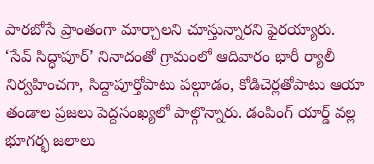పారబోసే ప్రాంతంగా మార్చాలని చూస్తున్నారని ఫైరయ్యారు.
‘సేవ్ సిద్ధాపూర్’ నినాదంతో గ్రామంలో ఆదివారం భారీ ర్యాలీ నిర్వహించగా, సిద్దాపూర్తోపాటు పల్గూడం, కోడిచెర్లతోపాటు ఆయా తండాల ప్రజలు పెద్దసంఖ్యలో పాల్గొన్నారు. డంపింగ్ యార్డ్ వల్ల భూగర్భ జలాలు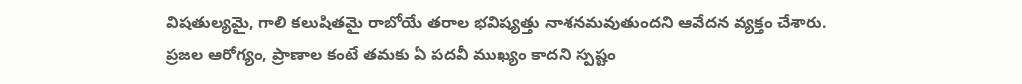విషతుల్యమై, గాలి కలుషితమై రాబోయే తరాల భవిష్యత్తు నాశనమవుతుందని ఆవేదన వ్యక్తం చేశారు.
ప్రజల ఆరోగ్యం, ప్రాణాల కంటే తమకు ఏ పదవీ ముఖ్యం కాదని స్పష్టం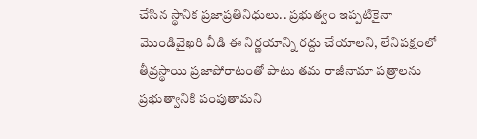చేసిన స్థానిక ప్రజాప్రతినిధులు.. ప్రభుత్వం ఇప్పటికైనా మొండివైఖరి వీడి ఈ నిర్ణయాన్ని రద్దు చేయాలని, లేనిపక్షంలో తీవ్రస్థాయి ప్రజాపోరాటంతో పాటు తమ రాజీనామా పత్రాలను ప్రభుత్వానికి పంపుతామని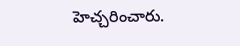హెచ్చరించారు.